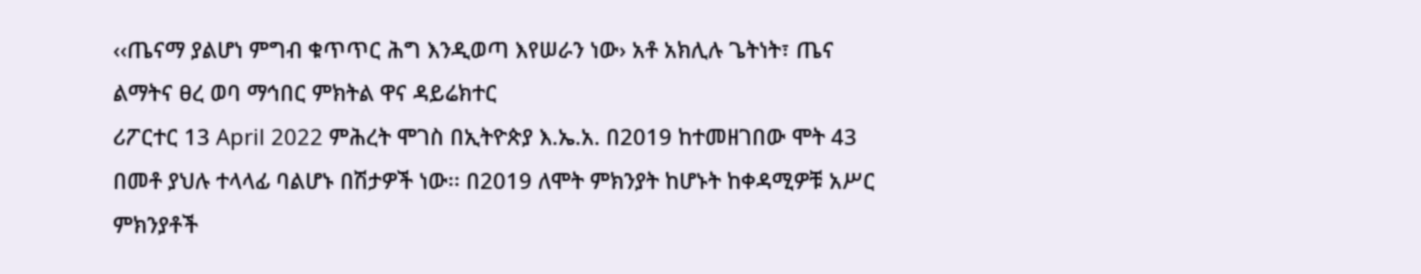‹‹ጤናማ ያልሆነ ምግብ ቁጥጥር ሕግ እንዲወጣ እየሠራን ነው› አቶ አክሊሉ ጌትነት፣ ጤና ልማትና ፀረ ወባ ማኅበር ምክትል ዋና ዳይሬክተር
ሪፖርተር 13 April 2022 ምሕረት ሞገስ በኢትዮጵያ እ.ኤ.አ. በ2019 ከተመዘገበው ሞት 43 በመቶ ያህሉ ተላላፊ ባልሆኑ በሽታዎች ነው፡፡ በ2019 ለሞት ምክንያት ከሆኑት ከቀዳሚዎቹ አሥር ምክንያቶች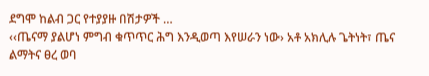ደግሞ ከልብ ጋር የተያያዙ በሽታዎች …
‹‹ጤናማ ያልሆነ ምግብ ቁጥጥር ሕግ እንዲወጣ እየሠራን ነው› አቶ አክሊሉ ጌትነት፣ ጤና ልማትና ፀረ ወባ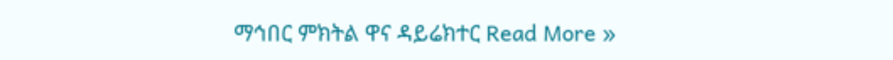ማኅበር ምክትል ዋና ዳይሬክተር Read More »